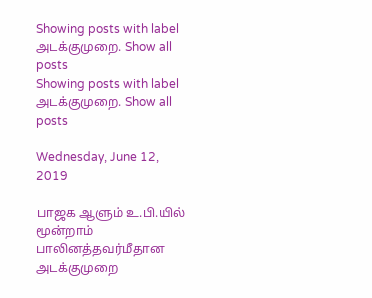Showing posts with label அடக்குமுறை. Show all posts
Showing posts with label அடக்குமுறை. Show all posts

Wednesday, June 12, 2019

பாஜக ஆளும் உ.பி.யில் மூன்றாம் பாலினத்தவர்மீதான அடக்குமுறை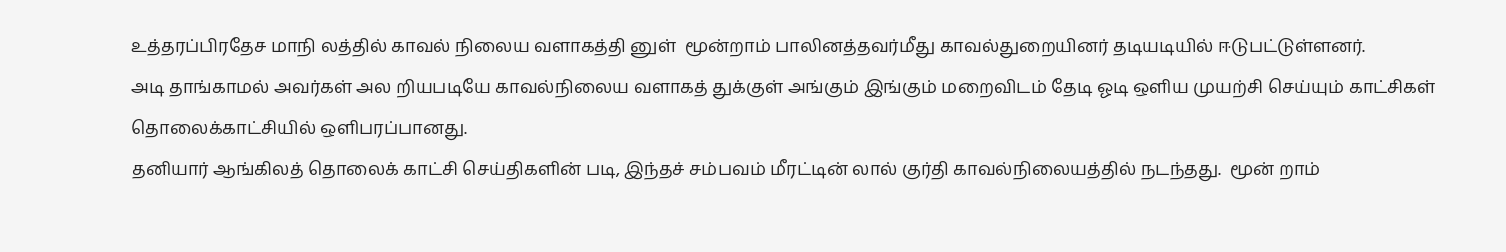உத்தரப்பிரதேச மாநி லத்தில் காவல் நிலைய வளாகத்தி னுள்  மூன்றாம் பாலினத்தவர்மீது காவல்துறையினர் தடியடியில் ஈடுபட்டுள்ளனர்.
அடி தாங்காமல் அவர்கள் அல றியபடியே காவல்நிலைய வளாகத் துக்குள் அங்கும் இங்கும் மறைவிடம் தேடி ஓடி ஒளிய முயற்சி செய்யும் காட்சிகள் தொலைக்காட்சியில் ஒளிபரப்பானது.
தனியார் ஆங்கிலத் தொலைக் காட்சி செய்திகளின் படி, இந்தச் சம்பவம் மீரட்டின் லால் குர்தி காவல்நிலையத்தில் நடந்தது.  மூன் றாம்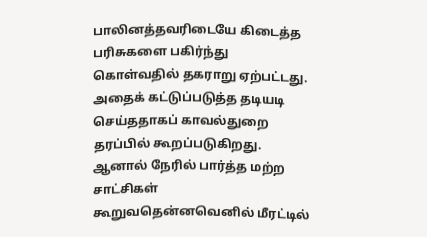பாலினத்தவரிடையே கிடைத்த பரிசுகளை பகிர்ந்து கொள்வதில் தகராறு ஏற்பட்டது.
அதைக் கட்டுப்படுத்த தடியடி செய்ததாகப் காவல்துறை தரப்பில் கூறப்படுகிறது.
ஆனால் நேரில் பார்த்த மற்ற சாட்சிகள் கூறுவதென்னவெனில் மீரட்டில்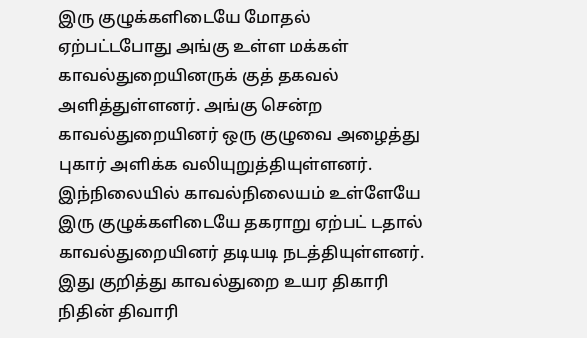இரு குழுக்களிடையே மோதல் ஏற்பட்டபோது அங்கு உள்ள மக்கள் காவல்துறையினருக் குத் தகவல் அளித்துள்ளனர். அங்கு சென்ற காவல்துறையினர் ஒரு குழுவை அழைத்து புகார் அளிக்க வலியுறுத்தியுள்ளனர். இந்நிலையில் காவல்நிலையம் உள்ளேயே இரு குழுக்களிடையே தகராறு ஏற்பட் டதால் காவல்துறையினர் தடியடி நடத்தியுள்ளனர்.
இது குறித்து காவல்துறை உயர திகாரி நிதின் திவாரி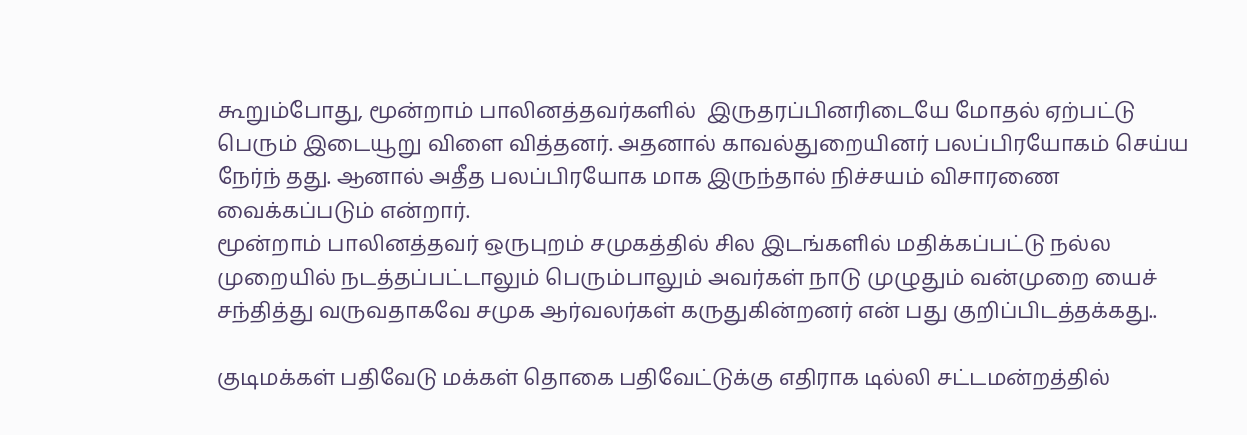கூறும்போது, மூன்றாம் பாலினத்தவர்களில்  இருதரப்பினரிடையே மோதல் ஏற்பட்டு பெரும் இடையூறு விளை வித்தனர். அதனால் காவல்துறையினர் பலப்பிரயோகம் செய்ய நேர்ந் தது. ஆனால் அதீத பலப்பிரயோக மாக இருந்தால் நிச்சயம் விசாரணை வைக்கப்படும் என்றார்.
மூன்றாம் பாலினத்தவர் ஒருபுறம் சமுகத்தில் சில இடங்களில் மதிக்கப்பட்டு நல்ல முறையில் நடத்தப்பட்டாலும் பெரும்பாலும் அவர்கள் நாடு முழுதும் வன்முறை யைச் சந்தித்து வருவதாகவே சமுக ஆர்வலர்கள் கருதுகின்றனர் என் பது குறிப்பிடத்தக்கது..

குடிமக்கள் பதிவேடு மக்கள் தொகை பதிவேட்டுக்கு எதிராக டில்லி சட்டமன்றத்தில்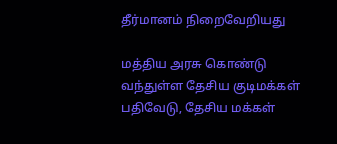தீர்மானம் நிறைவேறியது

மத்திய அரசு கொண்டு வந்துள்ள தேசிய குடிமக்கள் பதிவேடு, தேசிய மக்கள்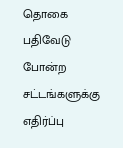தொகை பதிவேடு போன்ற சட்டங்களுக்கு எதிர்ப்பு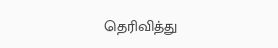தெரிவித்து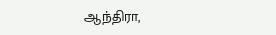ஆந்திரா,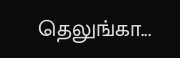தெலுங்கா...